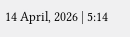14 April, 2026 | 5:14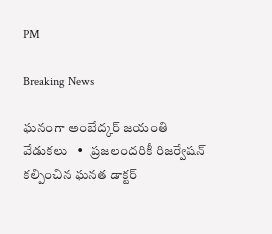PM

Breaking News

ఘనంగా అంబేద్కర్ జయంతి వేడుకలు   •   ప్రజలందరికీ రిజర్వేషన్ కల్పించిన ఘనత డాక్టర్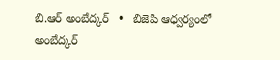బి.ఆర్ అంబేద్కర్   •   బిజెపి ఆధ్వర్యంలో అంబేద్కర్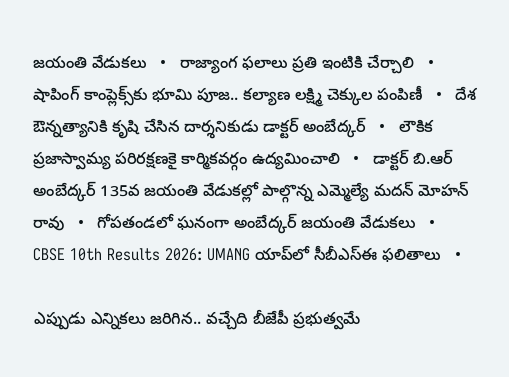జయంతి వేడుకలు   •   రాజ్యాంగ ఫలాలు ప్రతి ఇంటికి చేర్చాలి   •   షాపింగ్ కాంప్లెక్స్‌కు భూమి పూజ.. కల్యాణ లక్ష్మి చెక్కుల పంపిణీ   •   దేశ ఔన్నత్యానికి కృషి చేసిన దార్శనికుడు డాక్టర్ అంబేద్కర్   •   లౌకిక ప్రజాస్వామ్య పరిరక్షణకై కార్మికవర్గం ఉద్యమించాలి   •   డాక్టర్ బి.ఆర్ అంబేద్కర్ 135వ జయంతి వేడుకల్లో పాల్గొన్న ఎమ్మెల్యే మదన్ మోహన్ రావు   •   గోపతండలో ఘనంగా అంబేద్కర్ జయంతి వేడుకలు   •   CBSE 10th Results 2026: UMANG యాప్‌లో సీబీఎస్ఈ ఫలితాలు   •

ఎప్పుడు ఎన్నికలు జరిగిన.. వచ్చేది బీజేపీ ప్రభుత్వమే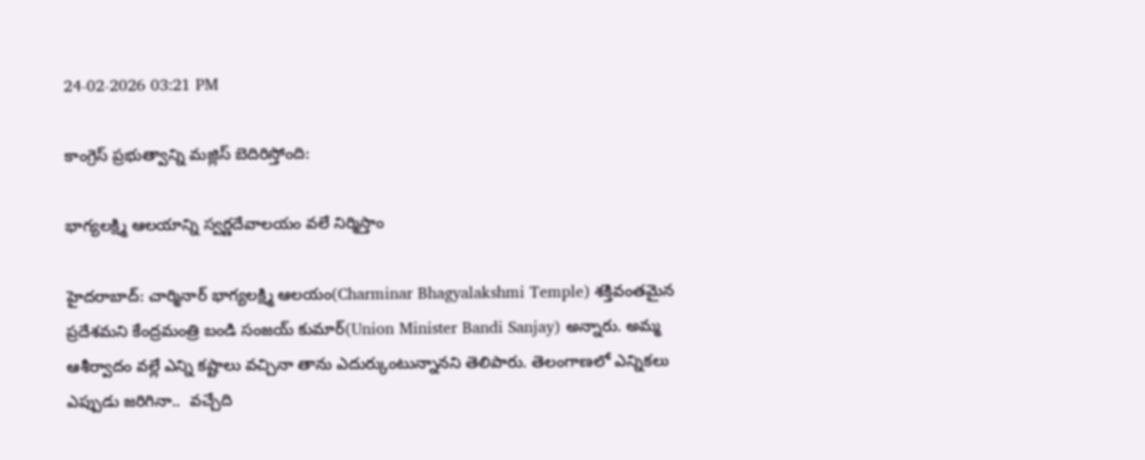24-02-2026 03:21 PM

కాంగ్రెస్ ప్రభుత్వాన్ని మజ్లిస్ బెదిరిస్తోంది:

భాగ్యలక్ష్మి ఆలయాన్ని స్వర్ణదేవాలయం వలే నిర్మిస్తాం

హైదరాబాద్: చార్మినార్ భాగ్యలక్ష్మి ఆలయం(Charminar Bhagyalakshmi Temple) శక్తివంతమైన ప్రదేశమని కేంద్రమంత్రి బండి సంజయ్ కుమార్(Union Minister Bandi Sanjay) అన్నారు. అమ్మ ఆశీర్వాదం వల్లే ఎన్ని కష్టాలు వచ్చినా తాను ఎదుర్కుంటున్నానని తెలిపారు. తెలంగాణలో ఎన్నికలు ఎప్పుడు జరిగినా..  వచ్చేది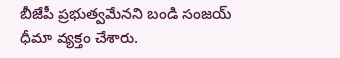బీజేపీ ప్రభుత్వమేనని బండి సంజయ్ ధీమా వ్యక్తం చేశారు.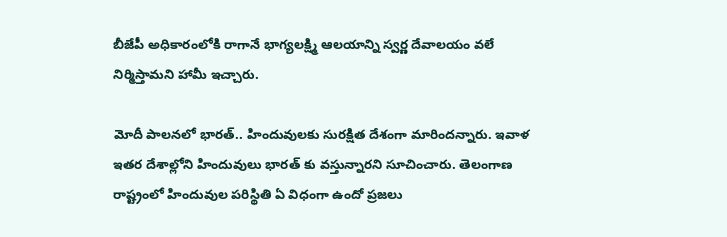బీజేపీ అధికారంలోకి రాగానే భాగ్యలక్ష్మి ఆలయాన్ని స్వర్ణ దేవాలయం వలే నిర్మిస్తామని హామీ ఇచ్చారు.

మోదీ పాలనలో భారత్.. హిందువులకు సురక్షిత దేశంగా మారిందన్నారు. ఇవాళ ఇతర దేశాల్లోని హిందువులు భారత్ కు వస్తున్నారని సూచించారు. తెలంగాణ రాష్ట్రంలో హిందువుల పరిస్థితి ఏ విధంగా ఉందో ప్రజలు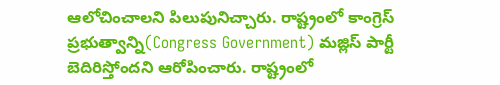ఆలోచించాలని పిలుపునిచ్చారు. రాష్ట్రంలో కాంగ్రెస్ ప్రభుత్వాన్ని(Congress Government) మజ్లిస్ పార్టీ బెదిరిస్తోందని ఆరోపించారు. రాష్ట్రంలో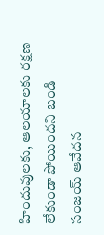హిందువులకు, ఆలయాలకు రక్షణ లేకుండా పోయిందని బండి సంజయ్ ఆవేదన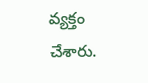వ్యక్తం చేశారు.